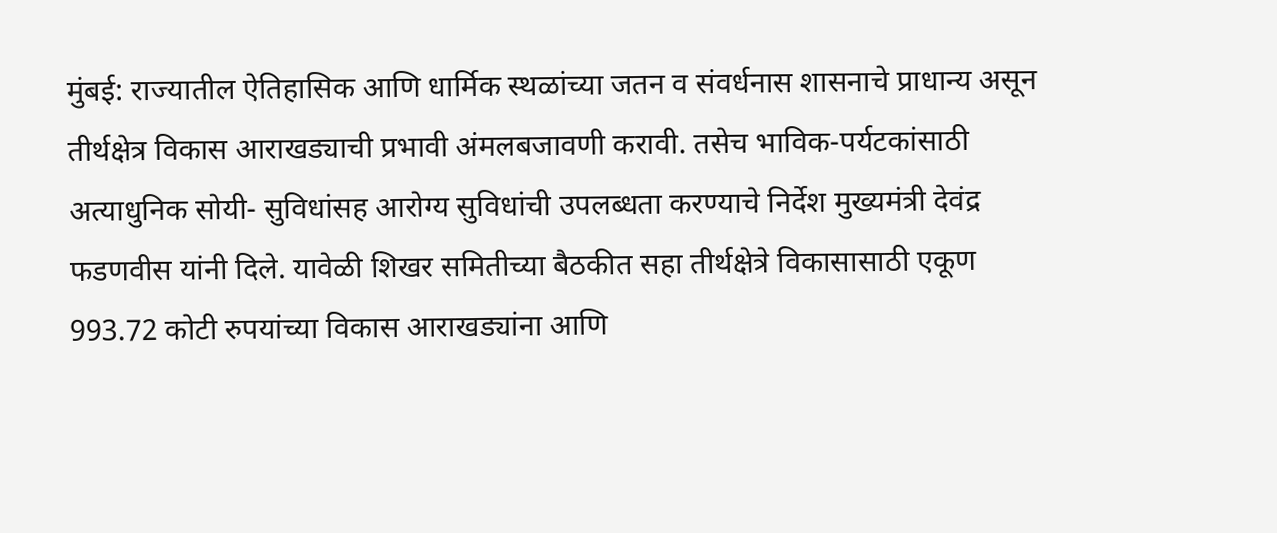मुंबई: राज्यातील ऐतिहासिक आणि धार्मिक स्थळांच्या जतन व संवर्धनास शासनाचे प्राधान्य असून तीर्थक्षेत्र विकास आराखड्याची प्रभावी अंमलबजावणी करावी. तसेच भाविक-पर्यटकांसाठी अत्याधुनिक सोयी- सुविधांसह आरोग्य सुविधांची उपलब्धता करण्याचे निर्देश मुख्यमंत्री देवंद्र फडणवीस यांनी दिले. यावेळी शिखर समितीच्या बैठकीत सहा तीर्थक्षेत्रे विकासासाठी एकूण 993.72 कोटी रुपयांच्या विकास आराखड्यांना आणि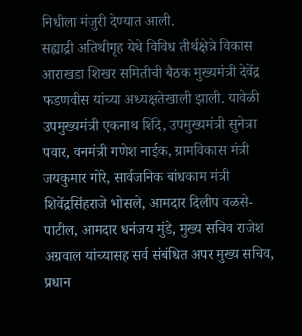निधीला मंजुरी देण्यात आली.
सह्याद्री अतिथीगृह येथे विविध तीर्थक्षेत्रे विकास आराखडा शिखर समितीची बैठक मुख्यमंत्री देवेंद्र फडणवीस यांच्या अध्यक्षतेखाली झाली. यावेळी उपमुख्यमंत्री एकनाथ शिंदे, उपमुख्यमंत्री सुनेत्रा पवार, वनमंत्री गणेश नाईक, ग्रामविकास मंत्री जयकुमार गोरे, सार्वजनिक बांधकाम मंत्री शिवेंद्रसिंहराजे भोसले, आमदार दिलीप वळसे-पाटील, आमदार धनंजय मुंडे, मुख्य सचिव राजेश अग्रवाल यांच्यासह सर्व संबंधित अपर मुख्य सचिव, प्रधान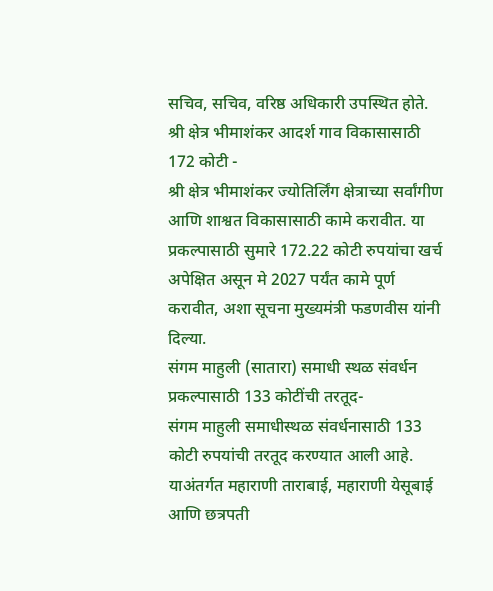सचिव, सचिव, वरिष्ठ अधिकारी उपस्थित होते.
श्री क्षेत्र भीमाशंकर आदर्श गाव विकासासाठी 172 कोटी -
श्री क्षेत्र भीमाशंकर ज्योतिर्लिंग क्षेत्राच्या सर्वांगीण आणि शाश्वत विकासासाठी कामे करावीत. या प्रकल्पासाठी सुमारे 172.22 कोटी रुपयांचा खर्च अपेक्षित असून मे 2027 पर्यंत कामे पूर्ण करावीत, अशा सूचना मुख्यमंत्री फडणवीस यांनी दिल्या.
संगम माहुली (सातारा) समाधी स्थळ संवर्धन प्रकल्पासाठी 133 कोटींची तरतूद-
संगम माहुली समाधीस्थळ संवर्धनासाठी 133 कोटी रुपयांची तरतूद करण्यात आली आहे. याअंतर्गत महाराणी ताराबाई, महाराणी येसूबाई आणि छत्रपती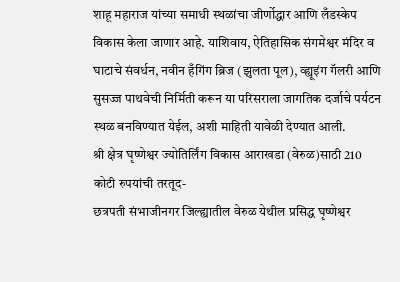शाहू महाराज यांच्या समाधी स्थळांचा जीर्णोद्धार आणि लँडस्केप विकास केला जाणार आहे. याशिवाय, ऐतिहासिक संगमेश्वर मंदिर व घाटाचे संवर्धन, नवीन हँगिंग ब्रिज (झुलता पूल), व्ह्यूइंग गॅलरी आणि सुसज्ज पाथवेची निर्मिती करून या परिसराला जागतिक दर्जाचे पर्यटन स्थळ बनविण्यात येईल, अशी माहिती यावेळी देण्यात आली.
श्री क्षेत्र घृष्णेश्वर ज्योतिर्लिंग विकास आराखडा (वेरुळ)साठी 210 कोटी रुपयांची तरतूद-
छत्रपती संभाजीनगर जिल्ह्यातील वेरुळ येथील प्रसिद्ध घृष्णेश्वर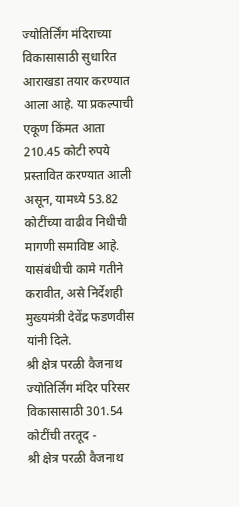ज्योतिर्लिंग मंदिराच्या विकासासाठी सुधारित आराखडा तयार करण्यात आला आहे. या प्रकल्पाची एकूण किंमत आता 210.45 कोटी रुपये प्रस्तावित करण्यात आली असून, यामध्ये 53.82 कोटींच्या वाढीव निधीची मागणी समाविष्ट आहे. यासंबंधीची कामे गतीने करावीत, असे निर्देशही मुख्यमंत्री देवेंद्र फडणवीस यांनी दिले.
श्री क्षेत्र परळी वैजनाथ ज्योतिर्लिंग मंदिर परिसर विकासासाठी 301.54 कोटींची तरतूद -
श्री क्षेत्र परळी वैजनाथ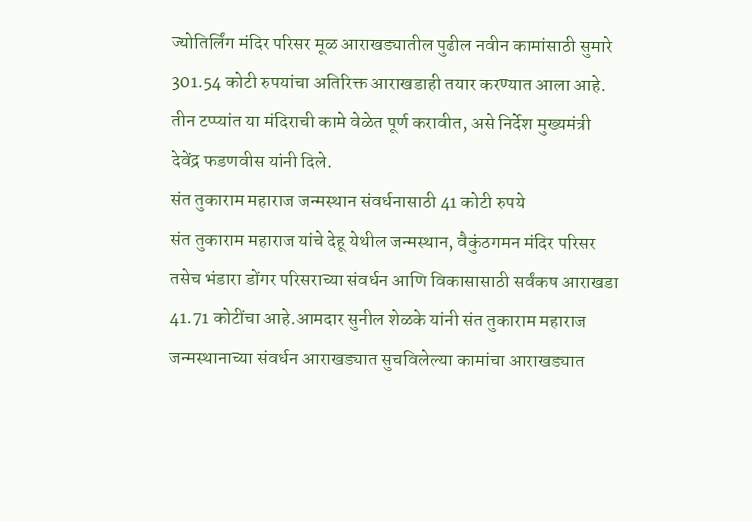ज्योतिर्लिंग मंदिर परिसर मूळ आराखड्यातील पुढील नवीन कामांसाठी सुमारे 301.54 कोटी रुपयांचा अतिरिक्त आराखडाही तयार करण्यात आला आहे. तीन टप्प्यांत या मंदिराची कामे वेळेत पूर्ण करावीत, असे निर्देश मुख्यमंत्री देवेंद्र फडणवीस यांनी दिले.
संत तुकाराम महाराज जन्मस्थान संवर्धनासाठी 41 कोटी रुपये
संत तुकाराम महाराज यांचे देहू येथील जन्मस्थान, वैकुंठगमन मंदिर परिसर तसेच भंडारा डोंगर परिसराच्या संवर्धन आणि विकासासाठी सर्वंकष आराखडा 41.71 कोटींचा आहे.आमदार सुनील शेळके यांनी संत तुकाराम महाराज जन्मस्थानाच्या संवर्धन आराखड्यात सुचविलेल्या कामांचा आराखड्यात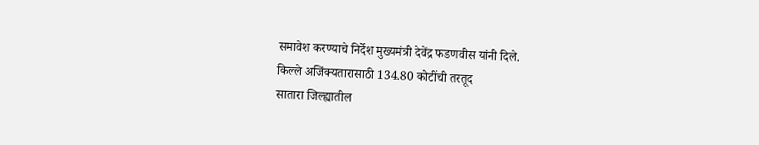समावेश करण्याचे निर्देश मुख्यमंत्री देवेंद्र फडणवीस यांनी दिले.
किल्ले अजिंक्यतारासाठी 134.80 कोटींची तरतूद
सातारा जिल्ह्यातील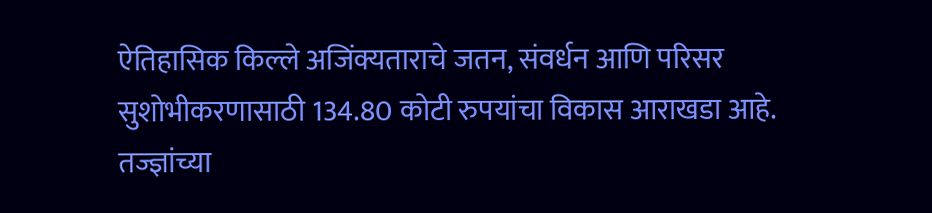ऐतिहासिक किल्ले अजिंक्यताराचे जतन, संवर्धन आणि परिसर सुशोभीकरणासाठी 134.80 कोटी रुपयांचा विकास आराखडा आहे. तज्ज्ञांच्या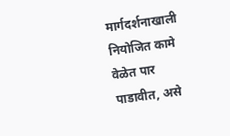मार्गदर्शनाखाली नियोजित कामे वेळेत पार पाडावीत, असे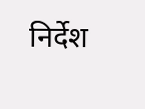निर्देश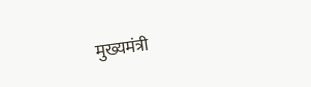मुख्यमंत्री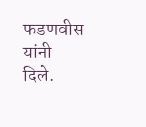फडणवीस यांनी दिले.